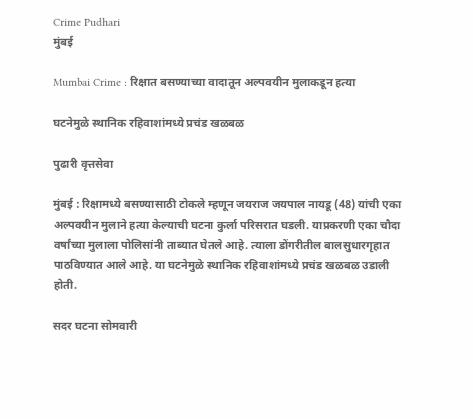Crime Pudhari
मुंबई

Mumbai Crime : रिक्षात बसण्याच्या वादातून अल्पवयीन मुलाकडून हत्या

घटनेमुळे स्थानिक रहिवाशांमध्ये प्रचंड खळबळ

पुढारी वृत्तसेवा

मुंबई : रिक्षामध्ये बसण्यासाठी टोकले म्हणून जयराज जयपाल नायडू (48) यांची एका अल्पवयीन मुलाने हत्या केल्याची घटना कुर्ला परिसरात घडली. याप्रकरणी एका चौदा वर्षांच्या मुलाला पोलिसांनी ताब्यात घेतले आहे. त्याला डोंगरीतील बालसुधारगृहात पाठविण्यात आले आहे. या घटनेमुळे स्थानिक रहिवाशांमध्ये प्रचंड खळबळ उडाली होती.

सदर घटना सोमवारी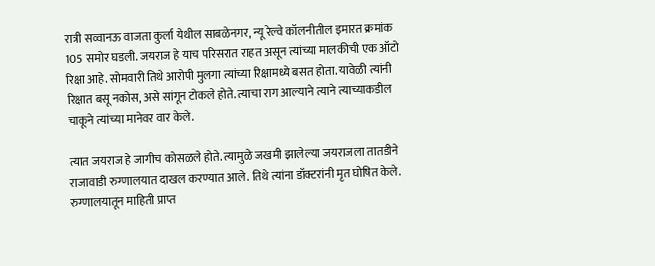रात्री सव्वानऊ वाजता कुर्ला येथील साबळेनगर, न्यू रेल्वे कॉलनीतील इमारत क्रमांक 105 समोर घडली. जयराज हे याच परिसरात राहत असून त्यांच्या मालकीची एक ऑटो रिक्षा आहे. सोमवारी तिथे आरोपी मुलगा त्यांच्या रिक्षामध्ये बसत होता. यावेळी त्यांनी रिक्षात बसू नकोस, असे सांगून टोकले होते. त्याचा राग आल्याने त्याने त्याच्याकडील चाकूने त्यांच्या मानेवर वार केले.

त्यात जयराज हे जागीच कोसळले होते. त्यामुळे जखमी झालेल्या जयराजला तातडीने राजावाडी रुग्णालयात दाखल करण्यात आले. तिथे त्यांना डॉक्टरांनी मृत घोषित केले. रुग्णालयातून माहिती प्राप्त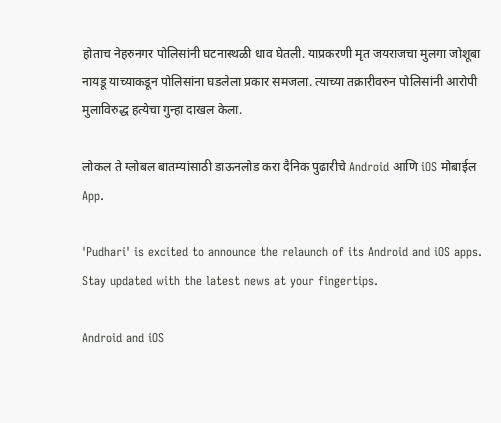होताच नेहरुनगर पोलिसांनी घटनास्थळी धाव घेतली. याप्रकरणी मृत जयराजचा मुलगा जोशूबा नायडू याच्याकडून पोलिसांना घडलेला प्रकार समजला. त्याच्या तक्रारीवरुन पोलिसांनी आरोपी मुलाविरुद्ध हत्येचा गुन्हा दाखल केला.

लोकल ते ग्लोबल बातम्यांसाठी डाऊनलोड करा दैनिक पुढारीचे Android आणि iOS मोबाईल App.

'Pudhari' is excited to announce the relaunch of its Android and iOS apps. Stay updated with the latest news at your fingertips.

Android and iOS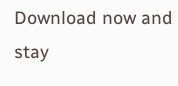Download now and stay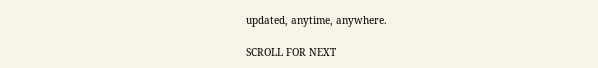updated, anytime, anywhere.

SCROLL FOR NEXT